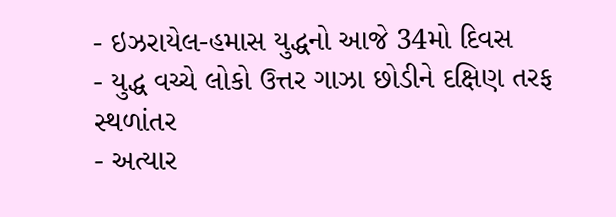- ઇઝરાયેલ-હમાસ યુદ્ધનો આજે 34મો દિવસ
- યુદ્ધ વચ્ચે લોકો ઉત્તર ગાઝા છોડીને દક્ષિણ તરફ સ્થળાંતર
- અત્યાર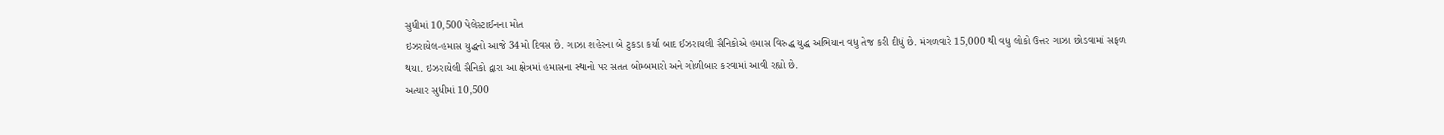સુધીમાં 10,500 પેલેસ્ટાઈનના મોત
ઇઝરાયેલ-હમાસ યુદ્ધનો આજે 34મો દિવસ છે. ગાઝા શહેરના બે ટુકડા કર્યા બાદ ઈઝરાયલી સૈનિકોએ હમાસ વિરુદ્ધ યુદ્ધ અભિયાન વધુ તેજ કરી દીધું છે. મંગળવારે 15,000 થી વધુ લોકો ઉત્તર ગાઝા છોડવામાં સફળ થયા. ઇઝરાયેલી સૈનિકો દ્વારા આ ક્ષેત્રમાં હમાસના સ્થાનો પર સતત બોમ્બમારો અને ગોળીબાર કરવામાં આવી રહ્યો છે.
અત્યાર સુધીમાં 10,500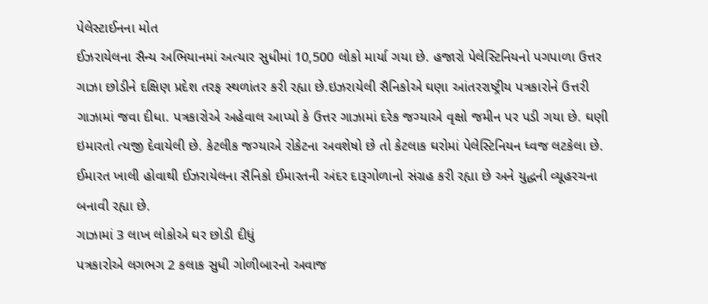પેલેસ્ટાઈનના મોત
ઈઝરાયેલના સૈન્ય અભિયાનમાં અત્યાર સુધીમાં 10,500 લોકો માર્યા ગયા છે. હજારો પેલેસ્ટિનિયનો પગપાળા ઉત્તર ગાઝા છોડીને દક્ષિણ પ્રદેશ તરફ સ્થળાંતર કરી રહ્યા છે.ઇઝરાયેલી સૈનિકોએ ઘણા આંતરરાષ્ટ્રીય પત્રકારોને ઉત્તરી ગાઝામાં જવા દીધા. પત્રકારોએ અહેવાલ આપ્યો કે ઉત્તર ગાઝામાં દરેક જગ્યાએ વૃક્ષો જમીન પર પડી ગયા છે. ઘણી ઇમારતો ત્યજી દેવાયેલી છે. કેટલીક જગ્યાએ રોકેટના અવશેષો છે તો કેટલાક ઘરોમાં પેલેસ્ટિનિયન ધ્વજ લટકેલા છે. ઈમારત ખાલી હોવાથી ઈઝરાયેલના સૈનિકો ઈમારતની અંદર દારૂગોળાનો સંગ્રહ કરી રહ્યા છે અને યુદ્ધની વ્યૂહરચના બનાવી રહ્યા છે.
ગાઝામાં 3 લાખ લોકોએ ઘર છોડી દીધું
પત્રકારોએ લગભગ 2 કલાક સુધી ગોળીબારનો અવાજ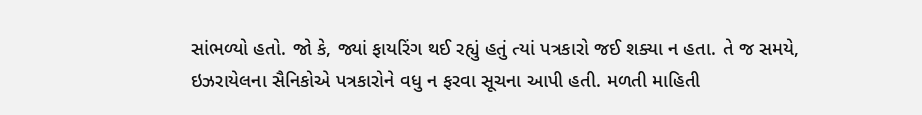સાંભળ્યો હતો. જો કે, જ્યાં ફાયરિંગ થઈ રહ્યું હતું ત્યાં પત્રકારો જઈ શક્યા ન હતા. તે જ સમયે, ઇઝરાયેલના સૈનિકોએ પત્રકારોને વધુ ન ફરવા સૂચના આપી હતી. મળતી માહિતી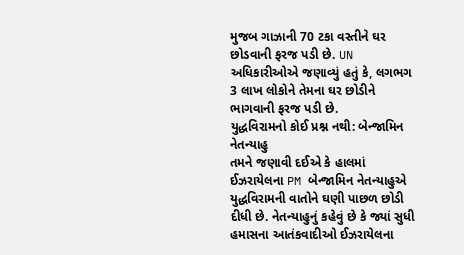મુજબ ગાઝાની 70 ટકા વસ્તીને ઘર છોડવાની ફરજ પડી છે. UN અધિકારીઓએ જણાવ્યું હતું કે, લગભગ 3 લાખ લોકોને તેમના ઘર છોડીને ભાગવાની ફરજ પડી છે.
યુદ્ધવિરામનો કોઈ પ્રશ્ન નથી: બેન્જામિન નેતન્યાહુ
તમને જણાવી દઈએ કે હાલમાં ઈઝરાયેલના PM બેન્જામિન નેતન્યાહુએ યુદ્ધવિરામની વાતોને ઘણી પાછળ છોડી દીધી છે. નેતન્યાહુનું કહેવું છે કે જ્યાં સુધી હમાસના આતંકવાદીઓ ઈઝરાયેલના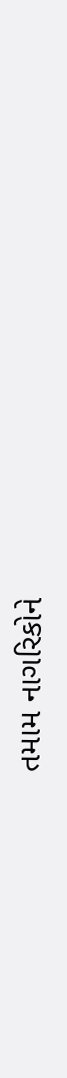તમામ નાગરિકોને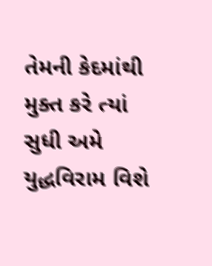તેમની કેદમાંથી મુક્ત કરે ત્યાં સુધી અમે યુદ્ધવિરામ વિશે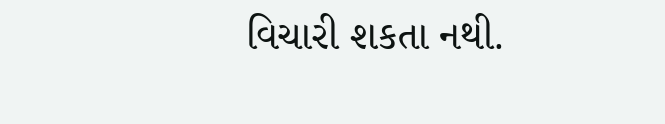વિચારી શકતા નથી.